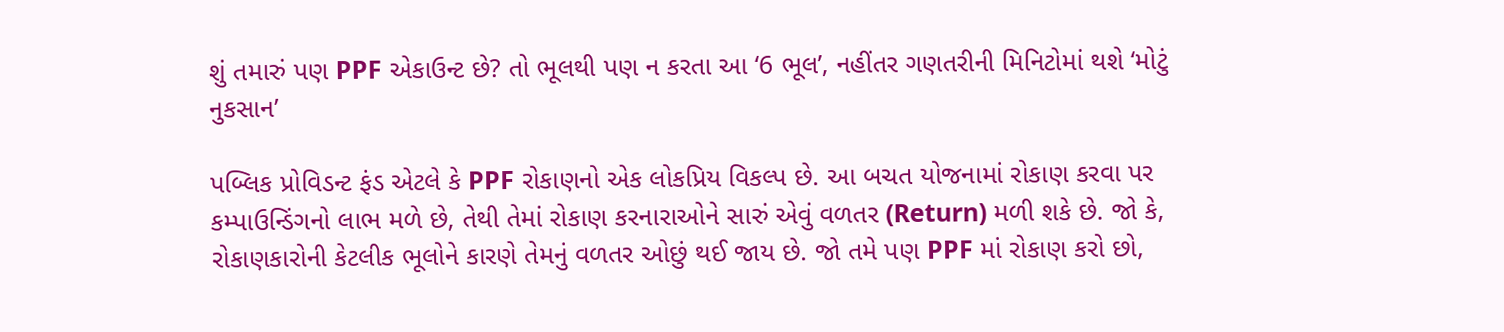શું તમારું પણ PPF એકાઉન્ટ છે? તો ભૂલથી પણ ન કરતા આ ‘6 ભૂલ’, નહીંતર ગણતરીની મિનિટોમાં થશે ‘મોટું નુકસાન’

પબ્લિક પ્રોવિડન્ટ ફંડ એટલે કે PPF રોકાણનો એક લોકપ્રિય વિકલ્પ છે. આ બચત યોજનામાં રોકાણ કરવા પર કમ્પાઉન્ડિંગનો લાભ મળે છે, તેથી તેમાં રોકાણ કરનારાઓને સારું એવું વળતર (Return) મળી શકે છે. જો કે, રોકાણકારોની કેટલીક ભૂલોને કારણે તેમનું વળતર ઓછું થઈ જાય છે. જો તમે પણ PPF માં રોકાણ કરો છો,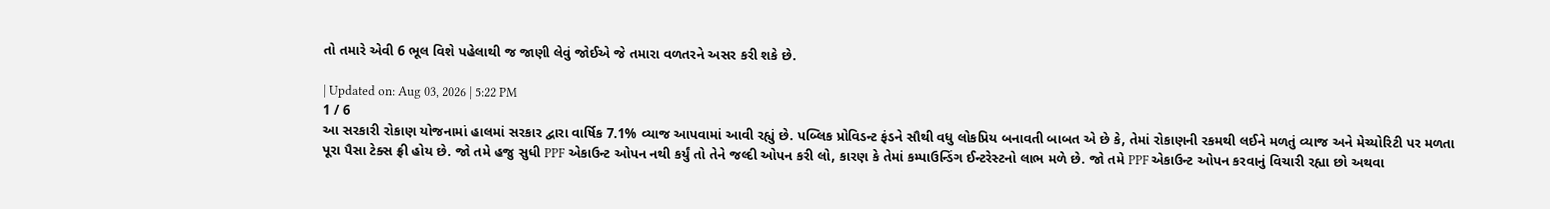તો તમારે એવી 6 ભૂલ વિશે પહેલાથી જ જાણી લેવું જોઈએ જે તમારા વળતરને અસર કરી શકે છે.

| Updated on: Aug 03, 2026 | 5:22 PM
1 / 6
આ સરકારી રોકાણ યોજનામાં હાલમાં સરકાર દ્વારા વાર્ષિક 7.1% વ્યાજ આપવામાં આવી રહ્યું છે. પબ્લિક પ્રોવિડન્ટ ફંડને સૌથી વધુ લોકપ્રિય બનાવતી બાબત એ છે કે, તેમાં રોકાણની રકમથી લઈને મળતું વ્યાજ અને મેચ્યોરિટી પર મળતા પૂરા પૈસા ટેક્સ ફ્રી હોય છે. જો તમે હજુ સુધી PPF એકાઉન્ટ ઓપન નથી કર્યું તો તેને જલ્દી ઓપન કરી લો, કારણ કે તેમાં કમ્પાઉન્ડિંગ ઈન્ટરેસ્ટનો લાભ મળે છે. જો તમે PPF એકાઉન્ટ ઓપન કરવાનું વિચારી રહ્યા છો અથવા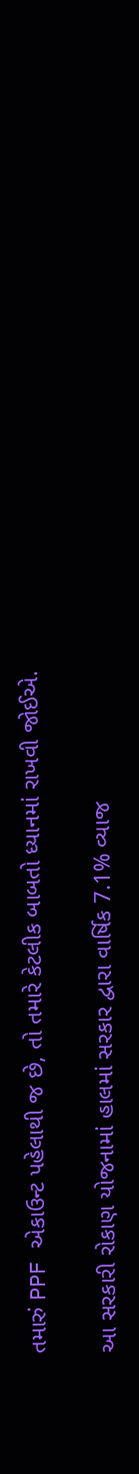તમારું PPF એકાઉન્ટ પહેલાથી જ છે, તો તમારે કેટલીક બાબતો ધ્યાનમાં રાખવી જોઈએ.

આ સરકારી રોકાણ યોજનામાં હાલમાં સરકાર દ્વારા વાર્ષિક 7.1% વ્યાજ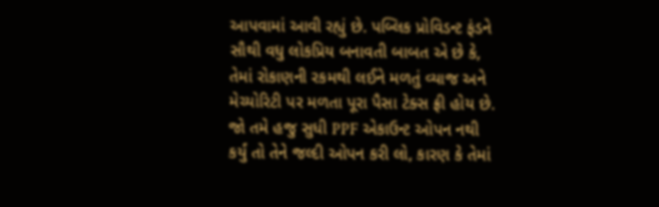આપવામાં આવી રહ્યું છે. પબ્લિક પ્રોવિડન્ટ ફંડને સૌથી વધુ લોકપ્રિય બનાવતી બાબત એ છે કે, તેમાં રોકાણની રકમથી લઈને મળતું વ્યાજ અને મેચ્યોરિટી પર મળતા પૂરા પૈસા ટેક્સ ફ્રી હોય છે. જો તમે હજુ સુધી PPF એકાઉન્ટ ઓપન નથી કર્યું તો તેને જલ્દી ઓપન કરી લો, કારણ કે તેમાં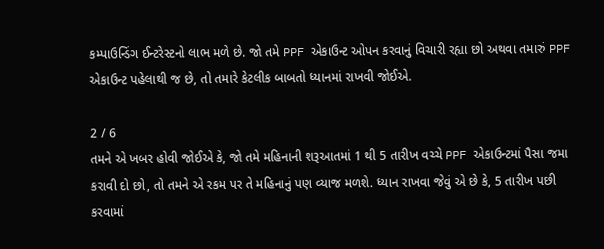કમ્પાઉન્ડિંગ ઈન્ટરેસ્ટનો લાભ મળે છે. જો તમે PPF એકાઉન્ટ ઓપન કરવાનું વિચારી રહ્યા છો અથવા તમારું PPF એકાઉન્ટ પહેલાથી જ છે, તો તમારે કેટલીક બાબતો ધ્યાનમાં રાખવી જોઈએ.

2 / 6
તમને એ ખબર હોવી જોઈએ કે, જો તમે મહિનાની શરૂઆતમાં 1 થી 5 તારીખ વચ્ચે PPF એકાઉન્ટમાં પૈસા જમા કરાવી દો છો, તો તમને એ રકમ પર તે મહિનાનું પણ વ્યાજ મળશે. ધ્યાન રાખવા જેવું એ છે કે, 5 તારીખ પછી કરવામાં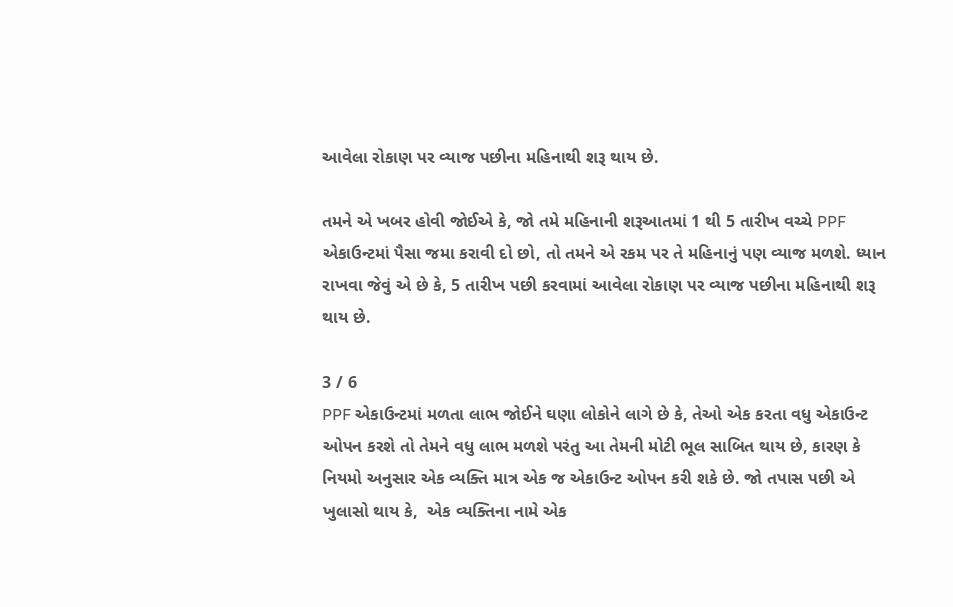આવેલા રોકાણ પર વ્યાજ પછીના મહિનાથી શરૂ થાય છે.

તમને એ ખબર હોવી જોઈએ કે, જો તમે મહિનાની શરૂઆતમાં 1 થી 5 તારીખ વચ્ચે PPF એકાઉન્ટમાં પૈસા જમા કરાવી દો છો, તો તમને એ રકમ પર તે મહિનાનું પણ વ્યાજ મળશે. ધ્યાન રાખવા જેવું એ છે કે, 5 તારીખ પછી કરવામાં આવેલા રોકાણ પર વ્યાજ પછીના મહિનાથી શરૂ થાય છે.

3 / 6
PPF એકાઉન્ટમાં મળતા લાભ જોઈને ઘણા લોકોને લાગે છે કે, તેઓ એક કરતા વધુ એકાઉન્ટ ઓપન કરશે તો તેમને વધુ લાભ મળશે પરંતુ આ તેમની મોટી ભૂલ સાબિત થાય છે, કારણ કે નિયમો અનુસાર એક વ્યક્તિ માત્ર એક જ એકાઉન્ટ ઓપન કરી શકે છે. જો તપાસ પછી એ ખુલાસો થાય કે,  એક વ્યક્તિના નામે એક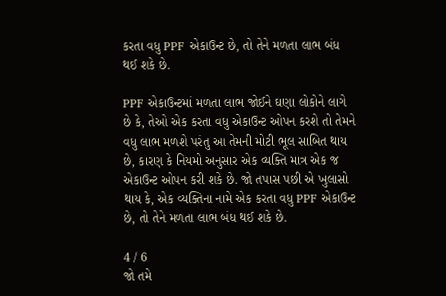કરતા વધુ PPF એકાઉન્ટ છે, તો તેને મળતા લાભ બંધ થઈ શકે છે.

PPF એકાઉન્ટમાં મળતા લાભ જોઈને ઘણા લોકોને લાગે છે કે, તેઓ એક કરતા વધુ એકાઉન્ટ ઓપન કરશે તો તેમને વધુ લાભ મળશે પરંતુ આ તેમની મોટી ભૂલ સાબિત થાય છે, કારણ કે નિયમો અનુસાર એક વ્યક્તિ માત્ર એક જ એકાઉન્ટ ઓપન કરી શકે છે. જો તપાસ પછી એ ખુલાસો થાય કે, એક વ્યક્તિના નામે એક કરતા વધુ PPF એકાઉન્ટ છે, તો તેને મળતા લાભ બંધ થઈ શકે છે.

4 / 6
જો તમે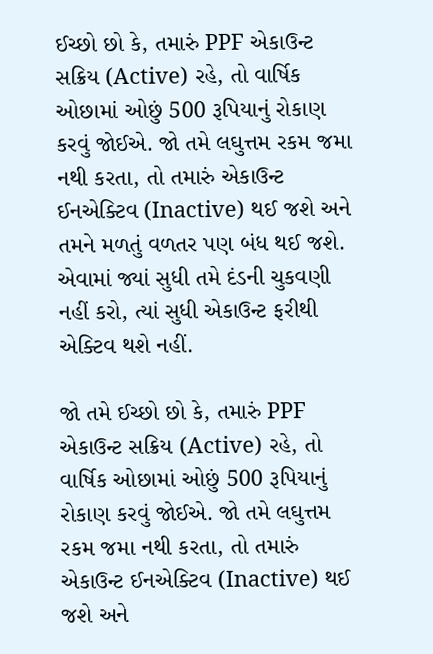ઈચ્છો છો કે, તમારું PPF એકાઉન્ટ સક્રિય (Active) રહે, તો વાર્ષિક ઓછામાં ઓછું 500 રૂપિયાનું રોકાણ કરવું જોઈએ. જો તમે લઘુત્તમ રકમ જમા નથી કરતા, તો તમારું એકાઉન્ટ ઈનએક્ટિવ (Inactive) થઈ જશે અને તમને મળતું વળતર પણ બંધ થઈ જશે. એવામાં જ્યાં સુધી તમે દંડની ચુકવણી નહીં કરો, ત્યાં સુધી એકાઉન્ટ ફરીથી એક્ટિવ થશે નહીં.

જો તમે ઈચ્છો છો કે, તમારું PPF એકાઉન્ટ સક્રિય (Active) રહે, તો વાર્ષિક ઓછામાં ઓછું 500 રૂપિયાનું રોકાણ કરવું જોઈએ. જો તમે લઘુત્તમ રકમ જમા નથી કરતા, તો તમારું એકાઉન્ટ ઈનએક્ટિવ (Inactive) થઈ જશે અને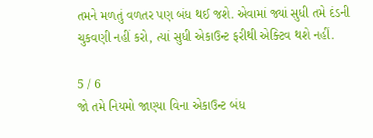તમને મળતું વળતર પણ બંધ થઈ જશે. એવામાં જ્યાં સુધી તમે દંડની ચુકવણી નહીં કરો, ત્યાં સુધી એકાઉન્ટ ફરીથી એક્ટિવ થશે નહીં.

5 / 6
જો તમે નિયમો જાણ્યા વિના એકાઉન્ટ બંધ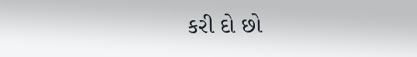કરી દો છો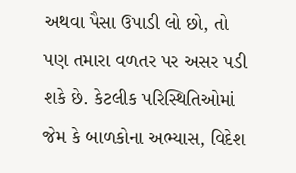અથવા પૈસા ઉપાડી લો છો, તો પણ તમારા વળતર પર અસર પડી શકે છે. કેટલીક પરિસ્થિતિઓમાં જેમ કે બાળકોના અભ્યાસ, વિદેશ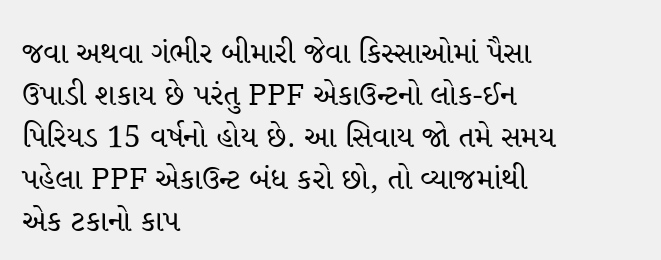જવા અથવા ગંભીર બીમારી જેવા કિસ્સાઓમાં પૈસા ઉપાડી શકાય છે પરંતુ PPF એકાઉન્ટનો લોક-ઈન પિરિયડ 15 વર્ષનો હોય છે. આ સિવાય જો તમે સમય પહેલા PPF એકાઉન્ટ બંધ કરો છો, તો વ્યાજમાંથી એક ટકાનો કાપ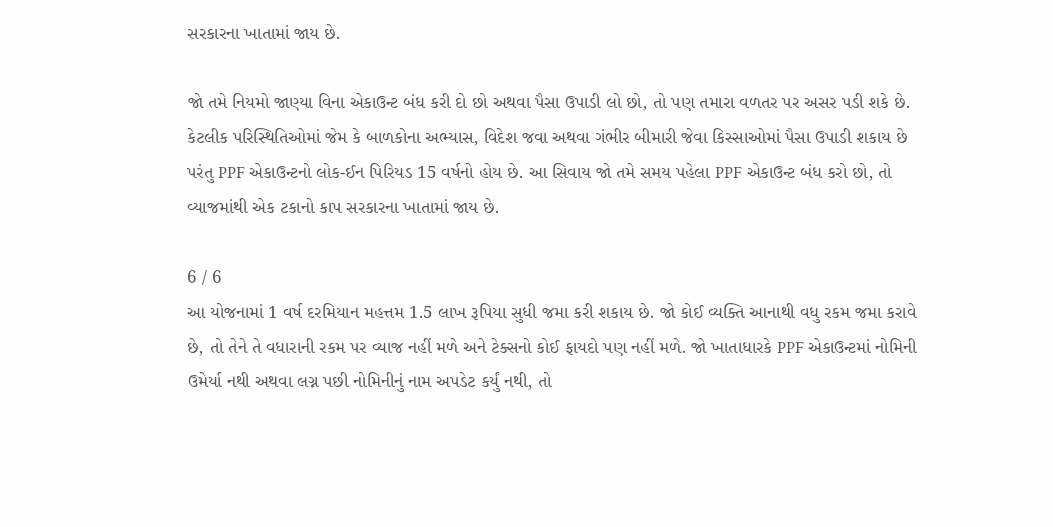સરકારના ખાતામાં જાય છે.

જો તમે નિયમો જાણ્યા વિના એકાઉન્ટ બંધ કરી દો છો અથવા પૈસા ઉપાડી લો છો, તો પણ તમારા વળતર પર અસર પડી શકે છે. કેટલીક પરિસ્થિતિઓમાં જેમ કે બાળકોના અભ્યાસ, વિદેશ જવા અથવા ગંભીર બીમારી જેવા કિસ્સાઓમાં પૈસા ઉપાડી શકાય છે પરંતુ PPF એકાઉન્ટનો લોક-ઈન પિરિયડ 15 વર્ષનો હોય છે. આ સિવાય જો તમે સમય પહેલા PPF એકાઉન્ટ બંધ કરો છો, તો વ્યાજમાંથી એક ટકાનો કાપ સરકારના ખાતામાં જાય છે.

6 / 6
આ યોજનામાં 1 વર્ષ દરમિયાન મહત્તમ 1.5 લાખ રૂપિયા સુધી જમા કરી શકાય છે. જો કોઈ વ્યક્તિ આનાથી વધુ રકમ જમા કરાવે છે, તો તેને તે વધારાની રકમ પર વ્યાજ નહીં મળે અને ટેક્સનો કોઈ ફાયદો પણ નહીં મળે. જો ખાતાધારકે PPF એકાઉન્ટમાં નોમિની ઉમેર્યા નથી અથવા લગ્ન પછી નોમિનીનું નામ અપડેટ કર્યું નથી, તો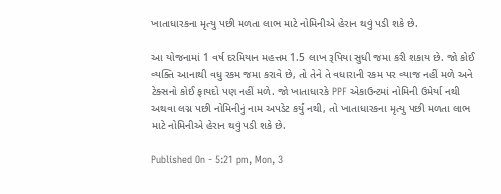ખાતાધારકના મૃત્યુ પછી મળતા લાભ માટે નોમિનીએ હેરાન થવું પડી શકે છે.

આ યોજનામાં 1 વર્ષ દરમિયાન મહત્તમ 1.5 લાખ રૂપિયા સુધી જમા કરી શકાય છે. જો કોઈ વ્યક્તિ આનાથી વધુ રકમ જમા કરાવે છે, તો તેને તે વધારાની રકમ પર વ્યાજ નહીં મળે અને ટેક્સનો કોઈ ફાયદો પણ નહીં મળે. જો ખાતાધારકે PPF એકાઉન્ટમાં નોમિની ઉમેર્યા નથી અથવા લગ્ન પછી નોમિનીનું નામ અપડેટ કર્યું નથી, તો ખાતાધારકના મૃત્યુ પછી મળતા લાભ માટે નોમિનીએ હેરાન થવું પડી શકે છે.

Published On - 5:21 pm, Mon, 3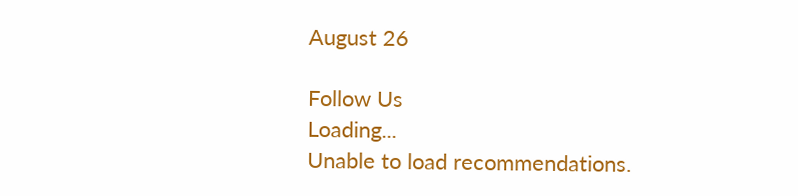August 26

Follow Us
Loading...
Unable to load recommendations.